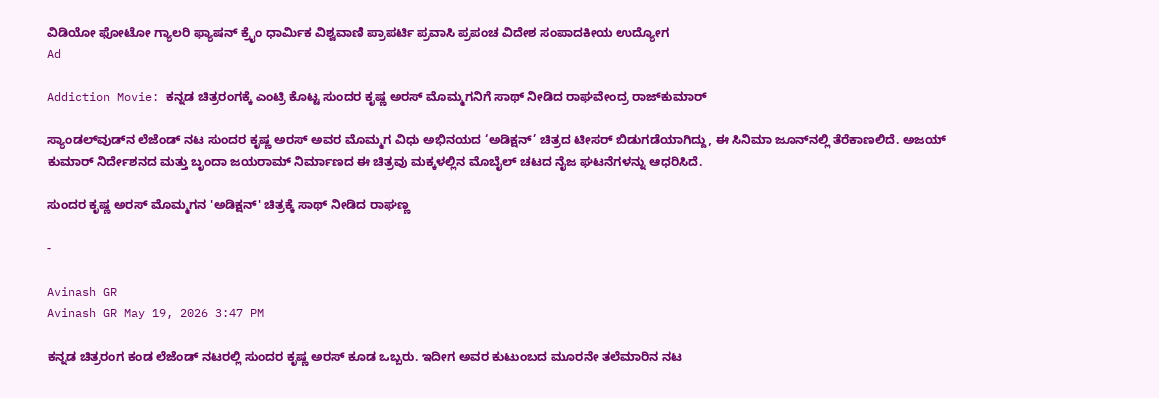ವಿಡಿಯೋ ಫೋಟೋ ಗ್ಯಾಲರಿ ಫ್ಯಾಷನ್ ಕ್ರೈಂ ಧಾರ್ಮಿಕ ವಿಶ್ವವಾಣಿ ಪ್ರಾಪರ್ಟಿ ಪ್ರವಾಸಿ ಪ್ರಪಂಚ ವಿದೇಶ ಸಂಪಾದಕೀಯ ಉದ್ಯೋಗ
Ad

Addiction Movie: ಕನ್ನಡ ಚಿತ್ರರಂಗಕ್ಕೆ ಎಂಟ್ರಿ ಕೊಟ್ಟ ಸುಂದರ ಕೃಷ್ಣ ಅರಸ್‌ ಮೊಮ್ಮಗನಿಗೆ ಸಾಥ್‌ ನೀಡಿದ ರಾಘವೇಂದ್ರ ರಾಜ್‌ಕುಮಾರ್

ಸ್ಯಾಂಡಲ್‌ವುಡ್‌ನ ಲೆಜೆಂಡ್ ನಟ ಸುಂದರ ಕೃಷ್ಣ ಅರಸ್ ಅವರ ಮೊಮ್ಮಗ ವಿಧು ಅಭಿನಯದ ‘ಅಡಿಕ್ಷನ್’ ಚಿತ್ರದ ಟೀಸರ್ ಬಿಡುಗಡೆಯಾಗಿದ್ದು, ಈ ಸಿನಿಮಾ ಜೂನ್‌ನಲ್ಲಿ ತೆರೆಕಾಣಲಿದೆ. ಅಜಯ್ ಕುಮಾರ್ ನಿರ್ದೇಶನದ ಮತ್ತು ಬೃಂದಾ ಜಯರಾಮ್ ನಿರ್ಮಾಣದ ಈ ಚಿತ್ರವು ಮಕ್ಕಳಲ್ಲಿನ ಮೊಬೈಲ್ ಚಟದ ನೈಜ ಘಟನೆಗಳನ್ನು ಆಧರಿಸಿದೆ.

ಸುಂದರ ಕೃಷ್ಣ ಅರಸ್ ಮೊಮ್ಮಗನ 'ಅಡಿಕ್ಷನ್' ಚಿತ್ರಕ್ಕೆ ಸಾಥ್ ನೀಡಿದ ರಾಘಣ್ಣ

-

Avinash GR
Avinash GR May 19, 2026 3:47 PM

ಕನ್ನಡ ಚಿತ್ರರಂಗ ಕಂಡ ಲೆಜೆಂಡ್‌ ನಟರಲ್ಲಿ ಸುಂದರ ಕೃಷ್ಣ ಅರಸ್‌ ಕೂಡ ಒಬ್ಬರು. ಇದೀಗ ಅವರ ಕುಟುಂಬದ ಮೂರನೇ ತಲೆಮಾರಿನ ನಟ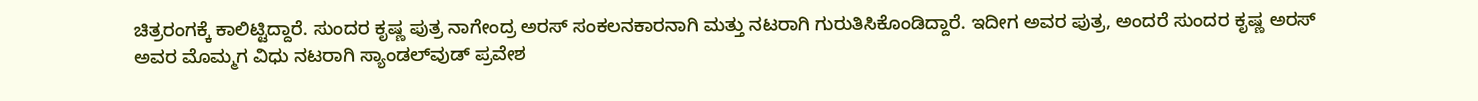ಚಿತ್ರರಂಗಕ್ಕೆ ಕಾಲಿಟ್ಟಿದ್ದಾರೆ. ಸುಂದರ ಕೃಷ್ಣ ಪುತ್ರ ನಾಗೇಂದ್ರ ಅರಸ್‌ ಸಂಕಲನಕಾರನಾಗಿ ಮತ್ತು ನಟರಾಗಿ ಗುರುತಿಸಿಕೊಂಡಿದ್ದಾರೆ. ಇದೀಗ ಅವರ ಪುತ್ರ, ಅಂದರೆ ಸುಂದರ ಕೃಷ್ಣ ಅರಸ್‌ ಅವರ ಮೊಮ್ಮಗ ವಿಧು ನಟರಾಗಿ ಸ್ಯಾಂಡಲ್‌ವುಡ್‌ ಪ್ರವೇಶ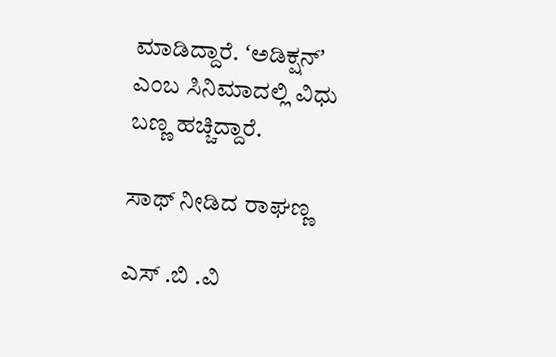ಮಾಡಿದ್ದಾರೆ. ʻಅಡಿಕ್ಷನ್‌ʼ ಎಂಬ ಸಿನಿಮಾದಲ್ಲಿ ವಿಧು ಬಣ್ಣ ಹಚ್ಚಿದ್ದಾರೆ.

ಸಾಥ್‌ ನೀಡಿದ ರಾಘಣ್ಣ

ಎಸ್ .ಬಿ .ವಿ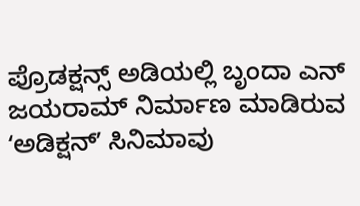ಪ್ರೊಡಕ್ಷನ್ಸ್ ಅಡಿಯಲ್ಲಿ ಬೃಂದಾ ಎನ್ ಜಯರಾಮ್ ನಿರ್ಮಾಣ ಮಾಡಿರುವ ʻಅಡಿಕ್ಷನ್ʼ ಸಿನಿಮಾವು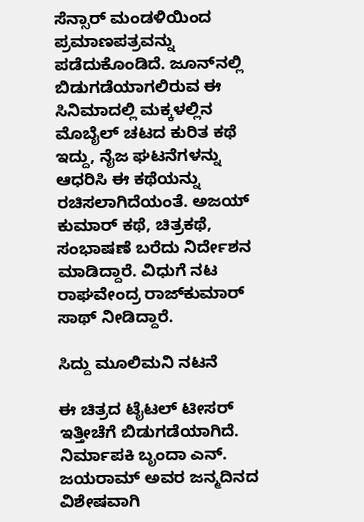ಸೆನ್ಸಾರ್ ಮಂಡಳಿಯಿಂದ ಪ್ರಮಾಣಪತ್ರವನ್ನು ಪಡೆದುಕೊಂಡಿದೆ. ಜೂನ್‌ನಲ್ಲಿ ಬಿಡುಗಡೆಯಾಗಲಿರುವ ಈ ಸಿನಿಮಾದಲ್ಲಿ ಮಕ್ಕಳಲ್ಲಿನ ಮೊಬೈಲ್ ಚಟದ ಕುರಿತ ಕಥೆ ಇದ್ದು, ನೈಜ ಘಟನೆಗಳನ್ನು ಆಧರಿಸಿ ಈ ಕಥೆಯನ್ನು ರಚಿಸಲಾಗಿದೆಯಂತೆ. ಅಜಯ್ ಕುಮಾರ್ ಕಥೆ, ಚಿತ್ರಕಥೆ, ಸಂಭಾಷಣೆ ಬರೆದು ನಿರ್ದೇಶನ ಮಾಡಿದ್ದಾರೆ. ವಿಧುಗೆ ನಟ ರಾಘವೇಂದ್ರ ರಾಜ್‌ಕುಮಾರ್‌ ಸಾಥ್‌ ನೀಡಿದ್ದಾರೆ.

ಸಿದ್ದು ಮೂಲಿಮನಿ ನಟನೆ

ಈ ಚಿತ್ರದ ಟೈಟಲ್ ಟೀಸರ್ ಇತ್ತೀಚೆಗೆ ಬಿಡುಗಡೆಯಾಗಿದೆ. ನಿರ್ಮಾಪಕಿ ಬೃಂದಾ ಎನ್. ಜಯರಾಮ್ ಅವರ ಜನ್ಮದಿನದ ವಿಶೇಷವಾಗಿ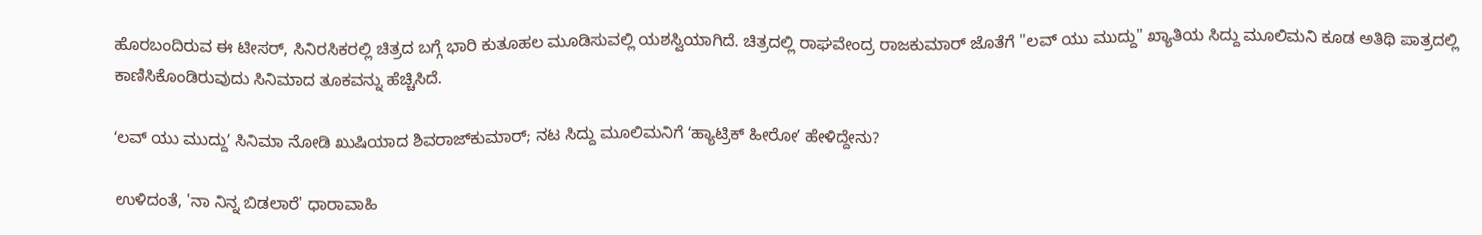ಹೊರಬಂದಿರುವ ಈ ಟೀಸರ್, ಸಿನಿರಸಿಕರಲ್ಲಿ ಚಿತ್ರದ ಬಗ್ಗೆ ಭಾರಿ ಕುತೂಹಲ ಮೂಡಿಸುವಲ್ಲಿ ಯಶಸ್ವಿಯಾಗಿದೆ. ಚಿತ್ರದಲ್ಲಿ ರಾಘವೇಂದ್ರ ರಾಜಕುಮಾರ್ ಜೊತೆಗೆ "ಲವ್ ಯು ಮುದ್ದು" ಖ್ಯಾತಿಯ ಸಿದ್ದು ಮೂಲಿಮನಿ ಕೂಡ ಅತಿಥಿ ಪಾತ್ರದಲ್ಲಿ ಕಾಣಿಸಿಕೊಂಡಿರುವುದು ಸಿನಿಮಾದ ತೂಕವನ್ನು ಹೆಚ್ಚಿಸಿದೆ.

ʻಲವ್‌ ಯು ಮುದ್ದುʼ ಸಿನಿಮಾ ನೋಡಿ ಖುಷಿಯಾದ ಶಿವರಾಜ್‌ಕುಮಾರ್; ನಟ ಸಿದ್ದು ಮೂಲಿಮನಿಗೆ ʻಹ್ಯಾಟ್ರಿಕ್‌ ಹೀರೋʼ ಹೇಳಿದ್ದೇನು?

ಉಳಿದಂತೆ, 'ನಾ ನಿನ್ನ ಬಿಡಲಾರೆ' ಧಾರಾವಾಹಿ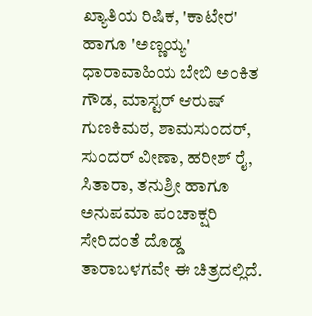ಖ್ಯಾತಿಯ ರಿಷಿಕ, 'ಕಾಟೇರ' ಹಾಗೂ 'ಅಣ್ಣಯ್ಯ' ಧಾರಾವಾಹಿಯ ಬೇಬಿ ಅಂಕಿತ ಗೌಡ, ಮಾಸ್ಟರ್ ಆರುಷ್ ಗುಣಕಿಮಠ, ಶಾಮಸುಂದರ್, ಸುಂದರ್ ವೀಣಾ, ಹರೀಶ್ ರೈ, ಸಿತಾರಾ, ತನುಶ್ರೀ ಹಾಗೂ ಅನುಪಮಾ ಪಂಚಾಕ್ಷರಿ ಸೇರಿದಂತೆ ದೊಡ್ಡ ತಾರಾಬಳಗವೇ ಈ ಚಿತ್ರದಲ್ಲಿದೆ.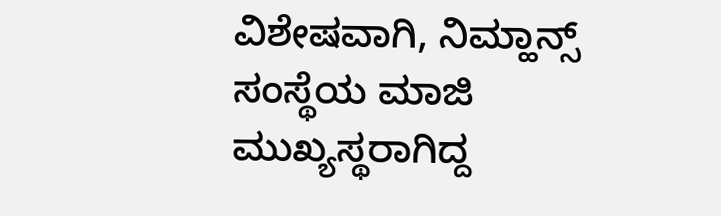ವಿಶೇಷವಾಗಿ, ನಿಮ್ಹಾನ್ಸ್ ಸಂಸ್ಥೆಯ ಮಾಜಿ ಮುಖ್ಯಸ್ಥರಾಗಿದ್ದ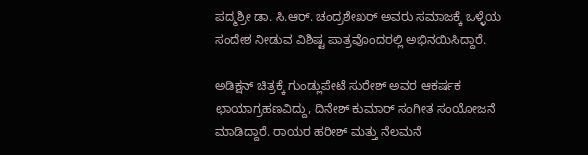ಪದ್ಮಶ್ರೀ ಡಾ. ಸಿ.ಆರ್. ಚಂದ್ರಶೇಖರ್ ಅವರು ಸಮಾಜಕ್ಕೆ ಒಳ್ಳೆಯ ಸಂದೇಶ ನೀಡುವ ವಿಶಿಷ್ಟ ಪಾತ್ರವೊಂದರಲ್ಲಿ ಅಭಿನಯಿಸಿದ್ದಾರೆ.

ಅಡಿಕ್ಷನ್‌ ಚಿತ್ರಕ್ಕೆ ಗುಂಡ್ಲುಪೇಟೆ ಸುರೇಶ್ ಅವರ ಆಕರ್ಷಕ ಛಾಯಾಗ್ರಹಣವಿದ್ದು, ದಿನೇಶ್ ಕುಮಾರ್ ಸಂಗೀತ ಸಂಯೋಜನೆ ಮಾಡಿದ್ದಾರೆ. ರಾಯರ ಹರೀಶ್ ಮತ್ತು ನೆಲಮನೆ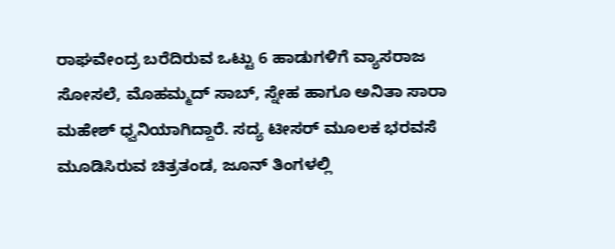ರಾಘವೇಂದ್ರ ಬರೆದಿರುವ ಒಟ್ಟು 6 ಹಾಡುಗಳಿಗೆ ವ್ಯಾಸರಾಜ ಸೋಸಲೆ, ಮೊಹಮ್ಮದ್ ಸಾಬ್, ಸ್ನೇಹ ಹಾಗೂ ಅನಿತಾ ಸಾರಾ ಮಹೇಶ್ ಧ್ವನಿಯಾಗಿದ್ದಾರೆ. ಸದ್ಯ ಟೀಸರ್ ಮೂಲಕ ಭರವಸೆ ಮೂಡಿಸಿರುವ ಚಿತ್ರತಂಡ, ಜೂನ್ ತಿಂಗಳಲ್ಲಿ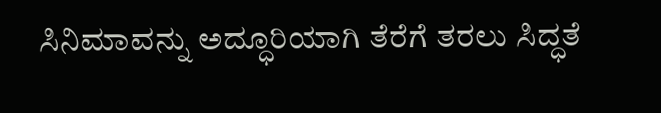ಸಿನಿಮಾವನ್ನು ಅದ್ಧೂರಿಯಾಗಿ ತೆರೆಗೆ ತರಲು ಸಿದ್ಧತೆ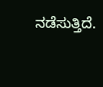ನಡೆಸುತ್ತಿದೆ.